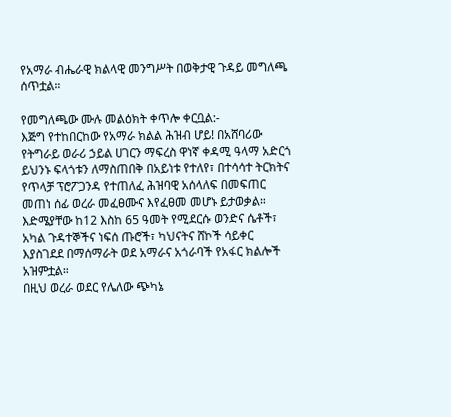የአማራ ብሔራዊ ክልላዊ መንግሥት በወቅታዊ ጉዳይ መግለጫ ሰጥቷል።

የመግለጫው ሙሉ መልዕክት ቀጥሎ ቀርቧል:-
እጅግ የተከበርከው የአማራ ክልል ሕዝብ ሆይ! በአሸባሪው የትግራይ ወራሪ ኃይል ሀገርን ማፍረስ ዋነኛ ቀዳሚ ዓላማ አድርጎ ይህንኑ ፍላጎቱን ለማስጠበቅ በአይነቱ የተለየ፣ በተሳሳተ ትርክትና የጥላቻ ፕሮፖጋንዳ የተጠለፈ ሕዝባዊ አሰላለፍ በመፍጠር መጠነ ሰፊ ወረራ መፈፀሙና እየፈፀመ መሆኑ ይታወቃል።
እድሜያቸው ከ12 እስከ 65 ዓመት የሚደርሱ ወንድና ሴቶች፣ አካል ጉዳተኞችና ነፍሰ ጡሮች፣ ካህናትና ሸኮች ሳይቀር እያስገደደ በማሰማራት ወደ አማራና አጎራባች የአፋር ክልሎች አዝምቷል።
በዚህ ወረራ ወደር የሌለው ጭካኔ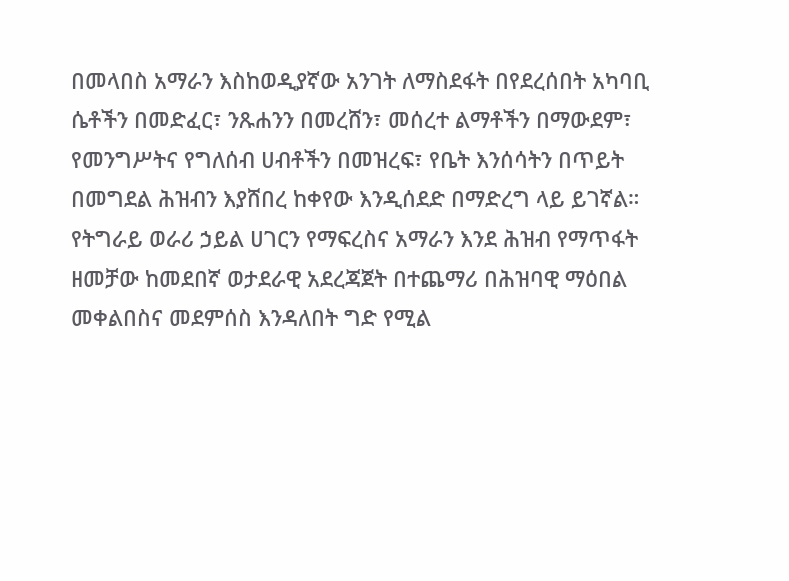በመላበስ አማራን እስከወዲያኛው አንገት ለማስደፋት በየደረሰበት አካባቢ ሴቶችን በመድፈር፣ ንጹሐንን በመረሸን፣ መሰረተ ልማቶችን በማውደም፣ የመንግሥትና የግለሰብ ሀብቶችን በመዝረፍ፣ የቤት እንሰሳትን በጥይት በመግደል ሕዝብን እያሸበረ ከቀየው እንዲሰደድ በማድረግ ላይ ይገኛል።
የትግራይ ወራሪ ኃይል ሀገርን የማፍረስና አማራን እንደ ሕዝብ የማጥፋት ዘመቻው ከመደበኛ ወታደራዊ አደረጃጀት በተጨማሪ በሕዝባዊ ማዕበል መቀልበስና መደምሰስ እንዳለበት ግድ የሚል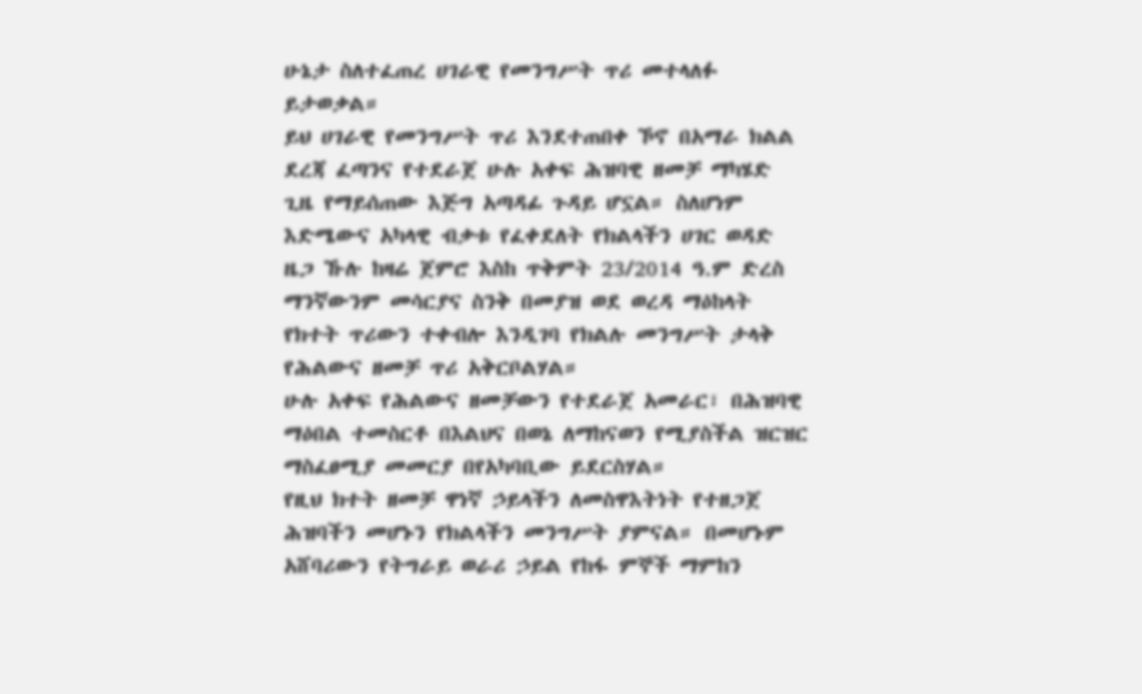ሁኔታ ስለተፈጠረ ሀገራዊ የመንግሥት ጥሪ መተላለፉ ይታወቃል።
ይህ ሀገራዊ የመንግሥት ጥሪ እንደተጠበቀ ኾኖ በአማራ ክልል ደረጃ ፈጣንና የተደራጀ ሁሉ አቀፍ ሕዝባዊ ዘመቻ ማካሄድ ጊዜ የማይሰጠው እጅግ አጣዳፊ ጉዳይ ሆኗል። ስለሆነም እድሜውና አካላዊ ብቃቱ የፈቀደለት የክልላችን ሀገር ወዳድ ዜጋ ኹሉ ከዛሬ ጀምሮ እስከ ጥቅምት 23/2014 ዓ.ም ድረስ ማንኛውንም መሳርያና ስንቅ በመያዝ ወደ ወረዳ ማዕከላት የክተት ጥሪውን ተቀብሎ እንዲገባ የክልሉ መንግሥት ታላቅ የሕልውና ዘመቻ ጥሪ አቅርቦልሃል።
ሁሉ አቀፍ የሕልውና ዘመቻውን የተደራጀ አመራር፣ በሕዝባዊ ማዕበል ተመስርቶ በእልህና በወኔ ለማከናወን የሚያስችል ዝርዝር ማስፈፀሚያ መመርያ በየአካባቢው ይደርስሃል።
የዚህ ክተት ዘመቻ ዋነኛ ኃይላችን ለመስዋእትነት የተዘጋጀ ሕዝባችን መሆኑን የክልላችን መንግሥት ያምናል። በመሆኑም አሸባሪውን የትግራይ ወራሪ ኃይል የከፋ ምኞች ማምከን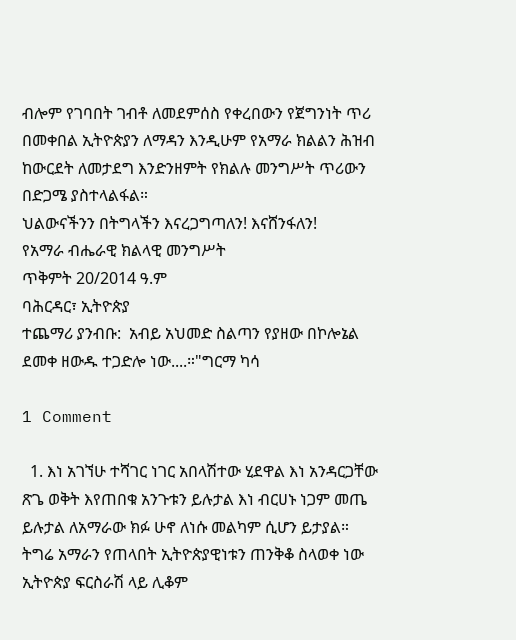ብሎም የገባበት ገብቶ ለመደምሰስ የቀረበውን የጀግንነት ጥሪ በመቀበል ኢትዮጵያን ለማዳን እንዲሁም የአማራ ክልልን ሕዝብ ከውርደት ለመታደግ እንድንዘምት የክልሉ መንግሥት ጥሪውን በድጋሜ ያስተላልፋል።
ህልውናችንን በትግላችን እናረጋግጣለን! እናሸንፋለን!
የአማራ ብሔራዊ ክልላዊ መንግሥት
ጥቅምት 20/2014 ዓ.ም
ባሕርዳር፣ ኢትዮጵያ
ተጨማሪ ያንብቡ:  አብይ አህመድ ስልጣን የያዘው በኮሎኔል ደመቀ ዘውዱ ተጋድሎ ነው....።"ግርማ ካሳ

1 Comment

  1. እነ አገኘሁ ተሻገር ነገር አበላሽተው ሂደዋል እነ አንዳርጋቸው ጽጌ ወቅት እየጠበቁ አንጉቱን ይሉታል እነ ብርሀኑ ነጋም መጤ ይሉታል ለአማራው ክፉ ሁኖ ለነሱ መልካም ሲሆን ይታያል። ትግሬ አማራን የጠላበት ኢትዮጵያዊነቱን ጠንቅቆ ስላወቀ ነው ኢትዮጵያ ፍርስራሽ ላይ ሊቆም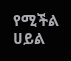የሚችል ሀይል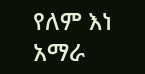የለም እነ አማራ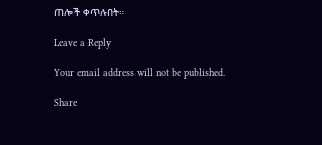ጠሎች ቀጥሉበት።

Leave a Reply

Your email address will not be published.

Share